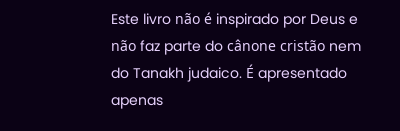Este livro não é inspirado por Deus e não faz parte do cânone cristão nem do Tanakh judaico. É apresentado apenas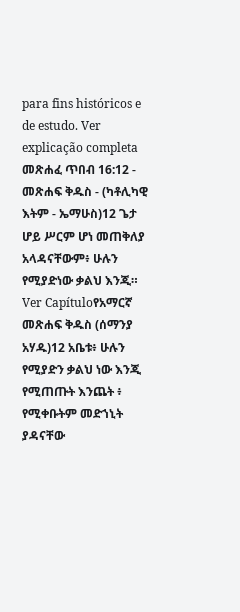para fins históricos e de estudo. Ver explicação completa መጽሐፈ ጥበብ 16:12 - መጽሐፍ ቅዱስ - (ካቶሊካዊ እትም - ኤማሁስ)12 ጌታ ሆይ ሥርም ሆነ መጠቅለያ አላዳናቸውም፥ ሁሉን የሚያድነው ቃልህ እንጂ። Ver Capítuloየአማርኛ መጽሐፍ ቅዱስ (ሰማንያ አሃዱ)12 አቤቱ፥ ሁሉን የሚያድን ቃልህ ነው እንጂ የሚጠጡት እንጨት ፥ የሚቀቡትም መድኀኒት ያዳናቸው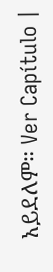አይደለም። Ver Capítulo |